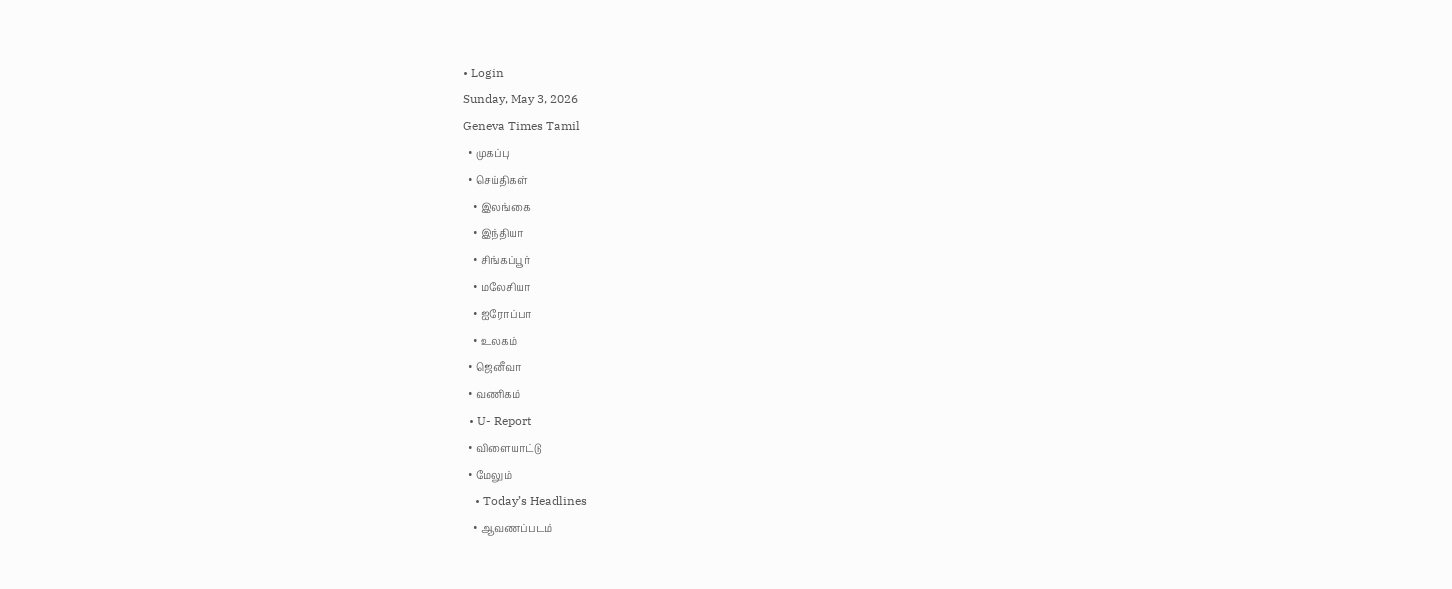• Login
Sunday, May 3, 2026
Geneva Times Tamil
  • முகப்பு
  • செய்திகள்
    • இலங்கை
    • இந்தியா
    • சிங்கப்பூர்
    • மலேசியா
    • ஐரோப்பா
    • உலகம்
  • ஜெனீவா
  • வணிகம்
  • U- Report
  • விளையாட்டு
  • மேலும்
    • Today’s Headlines
    • ஆவணப்படம்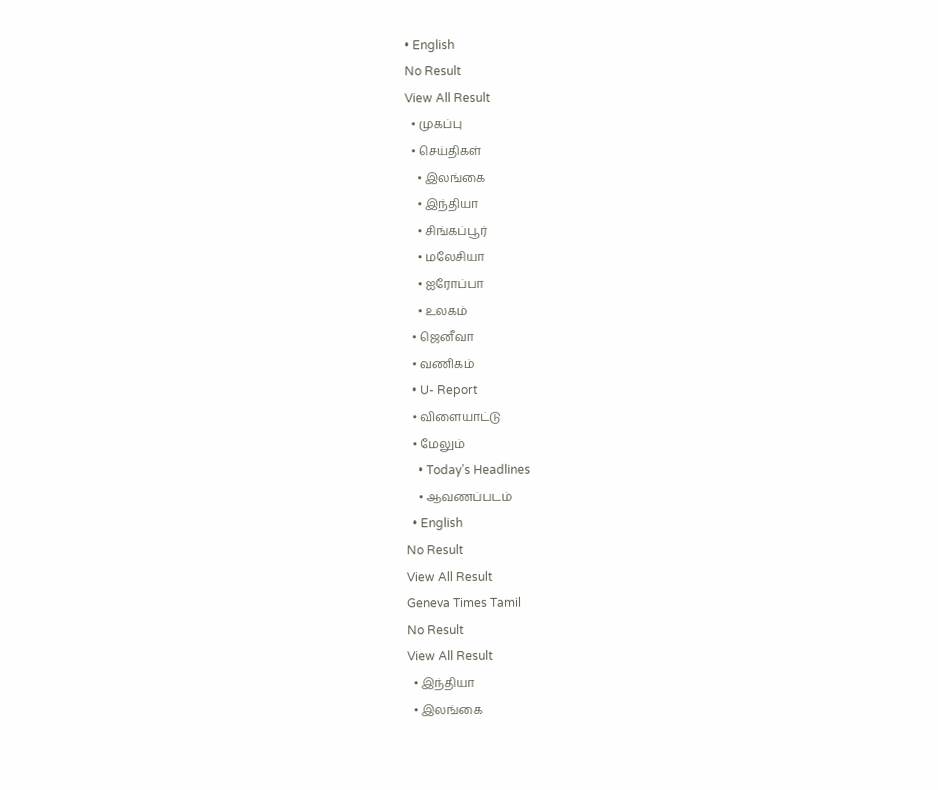• English
No Result
View All Result
  • முகப்பு
  • செய்திகள்
    • இலங்கை
    • இந்தியா
    • சிங்கப்பூர்
    • மலேசியா
    • ஐரோப்பா
    • உலகம்
  • ஜெனீவா
  • வணிகம்
  • U- Report
  • விளையாட்டு
  • மேலும்
    • Today’s Headlines
    • ஆவணப்படம்
  • English
No Result
View All Result
Geneva Times Tamil
No Result
View All Result
  • இந்தியா
  • இலங்கை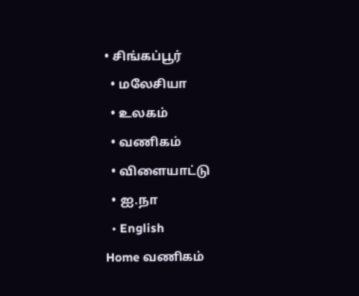• சிங்கப்பூர்
  • மலேசியா
  • உலகம்
  • வணிகம்
  • விளையாட்டு
  • ஐ.நா
  • English
Home வணிகம்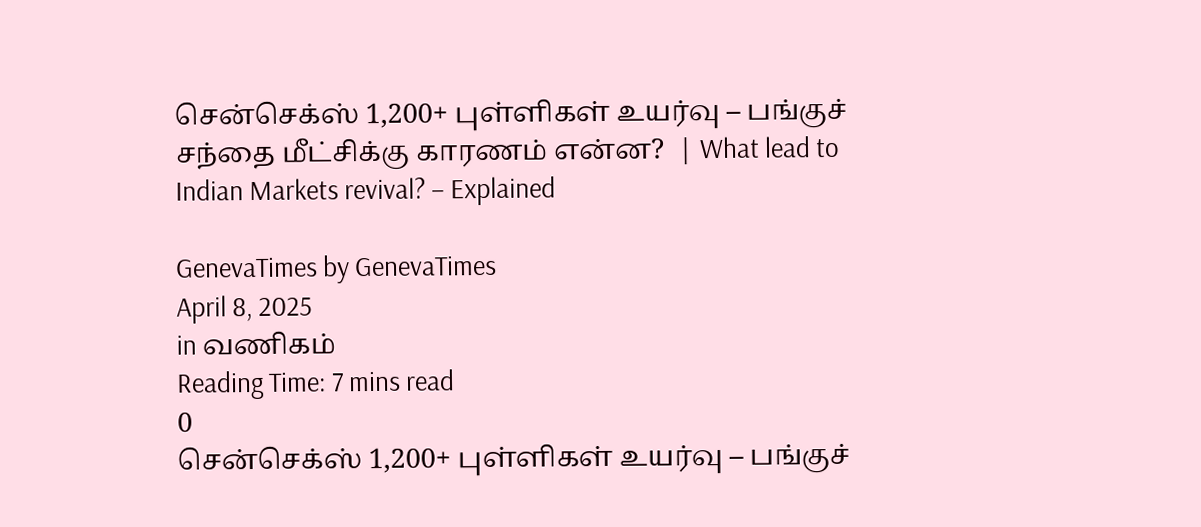சென்செக்ஸ் 1,200+ புள்ளிகள் உயர்வு – பங்குச் சந்தை மீட்சிக்கு காரணம் என்ன?  | What lead to Indian Markets revival? – Explained

GenevaTimes by GenevaTimes
April 8, 2025
in வணிகம்
Reading Time: 7 mins read
0
சென்செக்ஸ் 1,200+ புள்ளிகள் உயர்வு – பங்குச்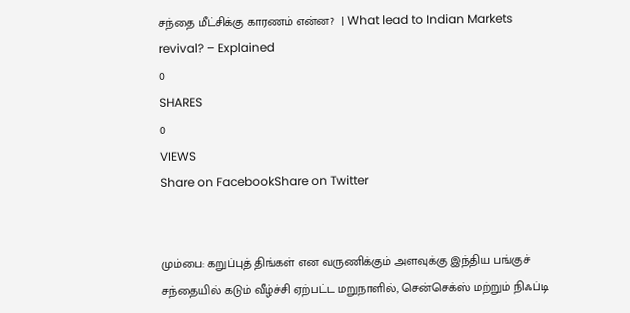சந்தை மீட்சிக்கு காரணம் என்ன?  | What lead to Indian Markets revival? – Explained
0
SHARES
0
VIEWS
Share on FacebookShare on Twitter


மும்பை: கறுப்புத் திங்கள் என வருணிக்கும் அளவுக்கு இந்திய பங்குச் சந்தையில் கடும் வீழ்ச்சி ஏற்பட்ட மறுநாளில், சென்செக்ஸ் மற்றும் நிஃப்டி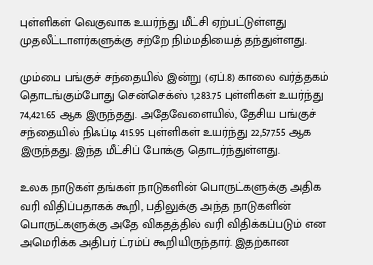புள்ளிகள் வெகுவாக உயர்ந்து மீட்சி ஏற்பட்டுள்ளது முதலீட்டாளர்களுக்கு சற்றே நிம்மதியைத் தந்துள்ளது.

மும்பை பங்குச் சந்தையில் இன்று (ஏப்.8) காலை வர்த்தகம் தொடங்கும்போது சென்செக்ஸ் 1,283.75 புள்ளிகள் உயர்ந்து 74,421.65 ஆக இருந்தது. அதேவேளையில், தேசிய பங்குச் சந்தையில் நிஃப்டி 415.95 புள்ளிகள் உயர்ந்து 22,577.55 ஆக இருந்தது. இந்த மீட்சிப் போக்கு தொடர்ந்துள்ளது.

உலக நாடுகள் தங்கள் நாடுகளின் பொருட்களுக்கு அதிக வரி விதிப்பதாகக் கூறி, பதிலுக்கு அந்த நாடுகளின் பொருட்களுக்கு அதே விகதத்தில் வரி விதிக்கப்படும் என அமெரிக்க அதிபர் ட்ரம்ப் கூறியிருந்தார். இதற்கான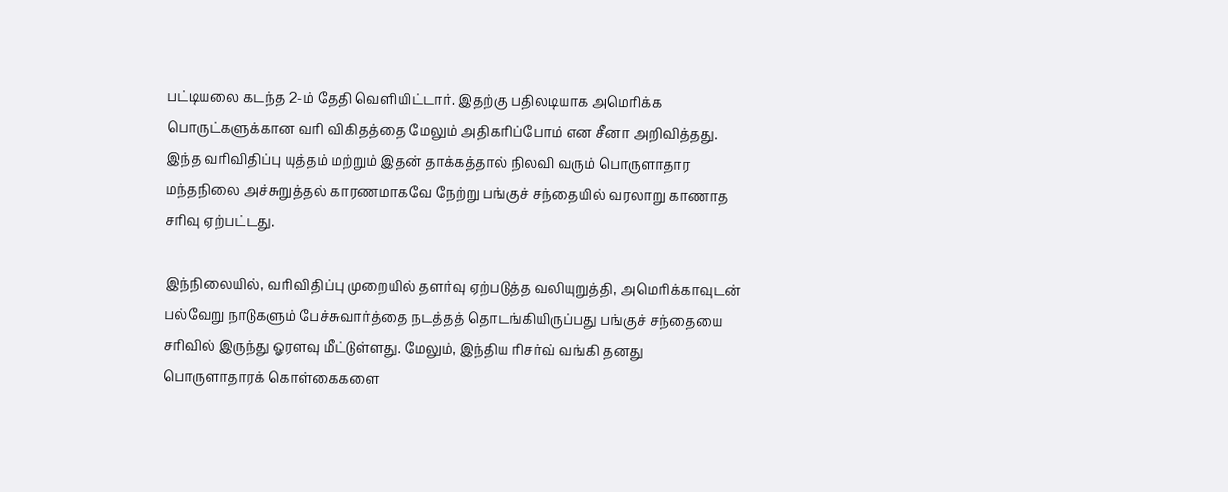பட்டியலை கடந்த 2-ம் தேதி வெளியிட்டார். இதற்கு பதிலடியாக அமெரிக்க பொருட்களுக்கான வரி விகிதத்தை மேலும் அதிகரிப்போம் என சீனா அறிவித்தது. இந்த வரிவிதிப்பு யுத்தம் மற்றும் இதன் தாக்கத்தால் நிலவி வரும் பொருளாதார மந்தநிலை அச்சுறுத்தல் காரணமாகவே நேற்று பங்குச் சந்தையில் வரலாறு காணாத சரிவு ஏற்பட்டது.

இந்நிலையில், வரிவிதிப்பு முறையில் தளர்வு ஏற்படுத்த வலியுறுத்தி, அமெரிக்காவுடன் பல்வேறு நாடுகளும் பேச்சுவார்த்தை நடத்தத் தொடங்கியிருப்பது பங்குச் சந்தையை சரிவில் இருந்து ஓரளவு மீட்டுள்ளது. மேலும், இந்திய ரிசர்வ் வங்கி தனது பொருளாதாரக் கொள்கைகளை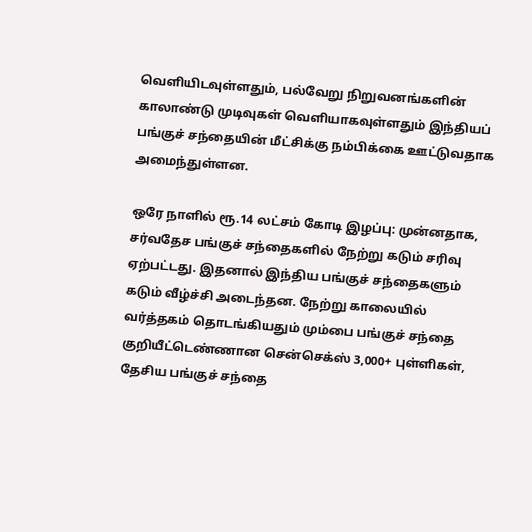வெளியிடவுள்ளதும், பல்வேறு நிறுவனங்களின் காலாண்டு முடிவுகள் வெளியாகவுள்ளதும் இந்தியப் பங்குச் சந்தையின் மீட்சிக்கு நம்பிக்கை ஊட்டுவதாக அமைந்துள்ளன.

ஒரே நாளில் ரூ.14 லட்சம் கோடி இழப்பு: முன்னதாக, சர்வதேச பங்குச் சந்தைகளில் நேற்று கடும் சரிவு ஏற்பட்டது. இதனால் இந்திய பங்குச் சந்தைகளும் கடும் வீழ்ச்சி அடைந்தன. நேற்று காலையில் வர்த்தகம் தொடங்கியதும் மும்பை பங்குச் சந்தை குறியீட்டெண்ணான சென்செக்ஸ் 3,000+ புள்ளிகள், தேசிய பங்குச் சந்தை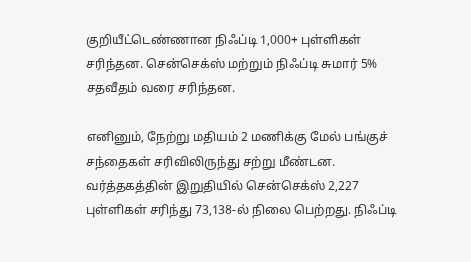குறியீட்டெண்ணான நிஃப்டி 1,000+ புள்ளிகள் சரிந்தன. சென்செக்ஸ் மற்றும் நிஃப்டி சுமார் 5% சதவீதம் வரை சரிந்தன.

எனினும், நேற்று மதியம் 2 மணிக்கு மேல் பங்குச் சந்தைகள் சரிவிலிருந்து சற்று மீண்டன. வர்த்தகத்தின் இறுதியில் சென்செக்ஸ் 2,227 புள்ளிகள் சரிந்து 73,138-ல் நிலை பெற்றது. நிஃப்டி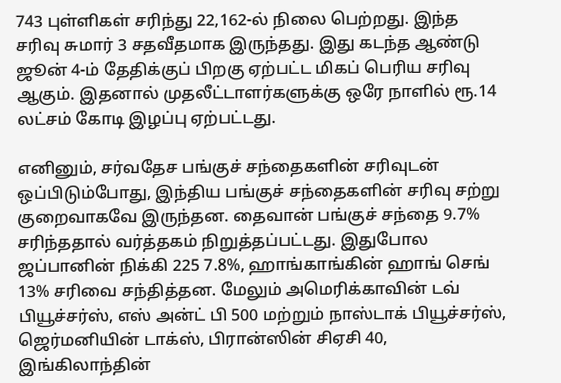743 புள்ளிகள் சரிந்து 22,162-ல் நிலை பெற்றது. இந்த சரிவு சுமார் 3 சதவீதமாக இருந்தது. இது கடந்த ஆண்டு ஜூன் 4-ம் தேதிக்குப் பிறகு ஏற்பட்ட மிகப் பெரிய சரிவு ஆகும். இதனால் முதலீட்டாளர்களுக்கு ஒரே நாளில் ரூ.14 லட்சம் கோடி இழப்பு ஏற்பட்டது.

எனினும், சர்வதேச பங்குச் சந்தைகளின் சரிவுடன் ஒப்பிடும்போது, இந்திய பங்குச் சந்தைகளின் சரிவு சற்று குறைவாகவே இருந்தன. தைவான் பங்குச் சந்தை 9.7% சரிந்ததால் வர்த்தகம் நிறுத்தப்பட்டது. இதுபோல ஜப்பானின் நிக்கி 225 7.8%, ஹாங்காங்கின் ஹாங் செங் 13% சரிவை சந்தித்தன. மேலும் அமெரிக்காவின் டவ் பியூச்சர்ஸ், எஸ் அன்ட் பி 500 மற்றும் நாஸ்டாக் பியூச்சர்ஸ், ஜெர்மனியின் டாக்ஸ், பிரான்ஸின் சிஏசி 40, இங்கிலாந்தின்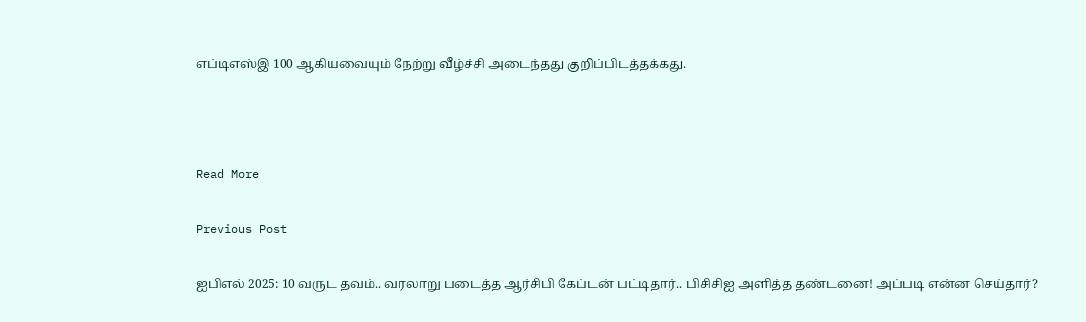எப்டிஎஸ்இ 100 ஆகியவையும் நேற்று வீழ்ச்சி அடைந்தது குறிப்பிடத்தக்கது.



Read More

Previous Post

ஐபிஎல் 2025: 10 வருட தவம்.. வரலாறு படைத்த ஆர்சிபி கேப்டன் பட்டிதார்.. பிசிசிஐ அளித்த தண்டனை! அப்படி என்ன செய்தார்?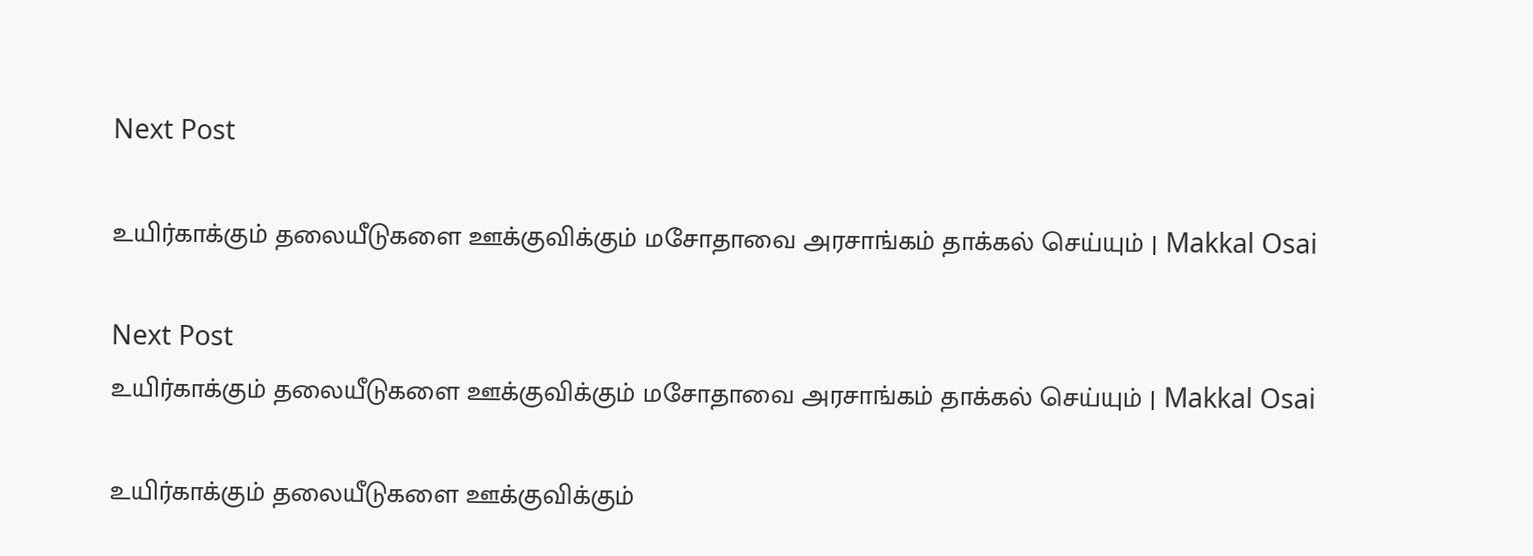Next Post

உயிர்காக்கும் தலையீடுகளை ஊக்குவிக்கும் மசோதாவை அரசாங்கம் தாக்கல் செய்யும் | Makkal Osai

Next Post
உயிர்காக்கும் தலையீடுகளை ஊக்குவிக்கும் மசோதாவை அரசாங்கம் தாக்கல் செய்யும் | Makkal Osai

உயிர்காக்கும் தலையீடுகளை ஊக்குவிக்கும்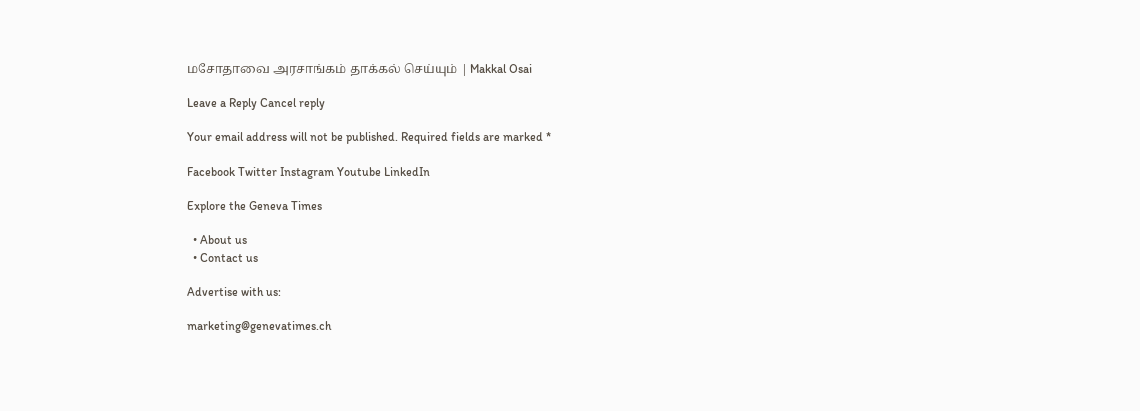மசோதாவை அரசாங்கம் தாக்கல் செய்யும் | Makkal Osai

Leave a Reply Cancel reply

Your email address will not be published. Required fields are marked *

Facebook Twitter Instagram Youtube LinkedIn

Explore the Geneva Times

  • About us
  • Contact us

Advertise with us:

marketing@genevatimes.ch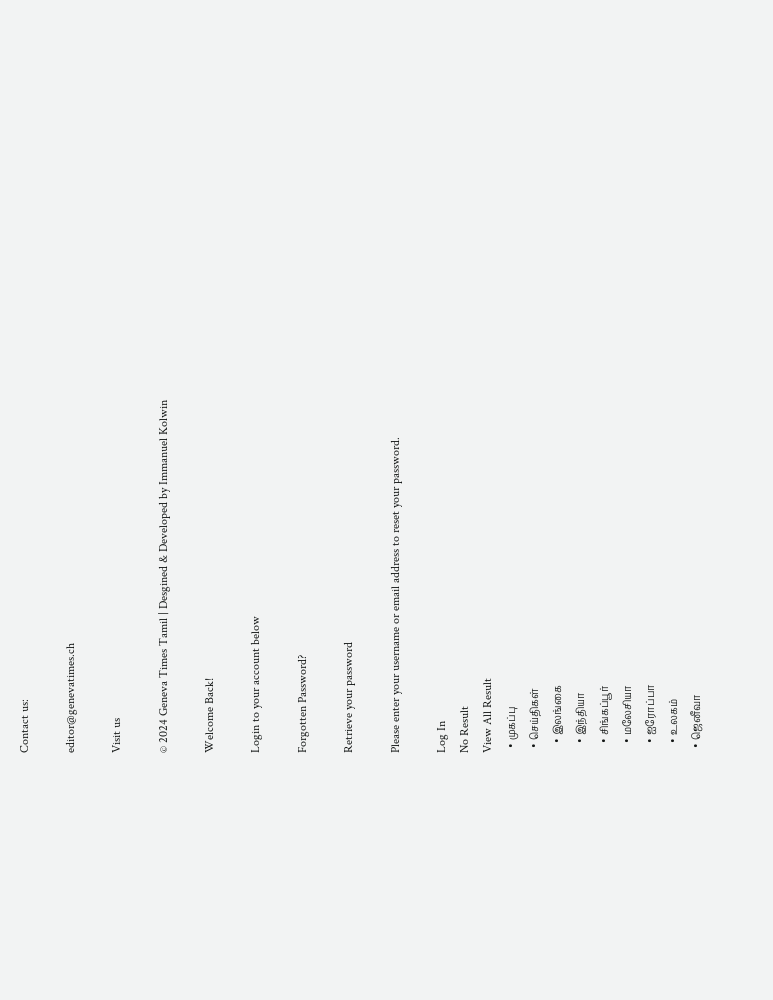Contact us:

editor@genevatimes.ch

Visit us

© 2024 Geneva Times Tamil | Desgined & Developed by Immanuel Kolwin

Welcome Back!

Login to your account below

Forgotten Password?

Retrieve your password

Please enter your username or email address to reset your password.

Log In
No Result
View All Result
  • முகப்பு
  • செய்திகள்
    • இலங்கை
    • இந்தியா
    • சிங்கப்பூர்
    • மலேசியா
    • ஐரோப்பா
    • உலகம்
  • ஜெனீவா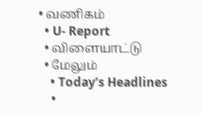• வணிகம்
  • U- Report
  • விளையாட்டு
  • மேலும்
    • Today’s Headlines
    •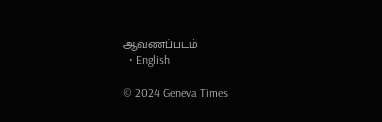ஆவணப்படம்
  • English

© 2024 Geneva Times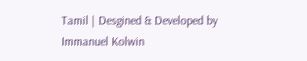Tamil | Desgined & Developed by Immanuel Kolwin